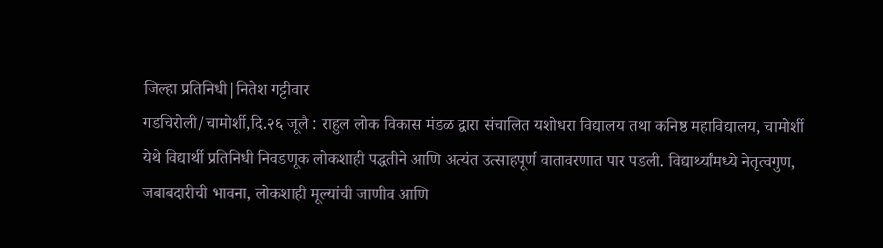जिल्हा प्रतिनिधी|नितेश गट्टीवार
गडचिरोली/चामोर्शी,दि.२६ जूलै : राहुल लोक विकास मंडळ द्वारा संचालित यशोधरा विद्यालय तथा कनिष्ठ महाविद्यालय, चामोर्शी येथे विद्यार्थी प्रतिनिधी निवडणूक लोकशाही पद्धतीने आणि अत्यंत उत्साहपूर्ण वातावरणात पार पडली. विद्यार्थ्यांमध्ये नेतृत्वगुण, जबाबदारीची भावना, लोकशाही मूल्यांची जाणीव आणि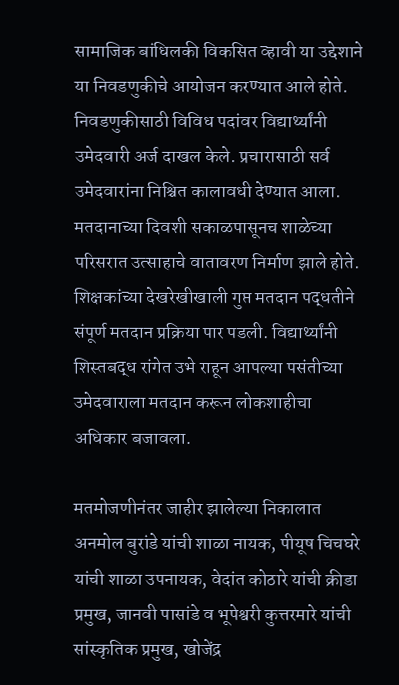सामाजिक बांधिलकी विकसित व्हावी या उद्देशाने या निवडणुकीचे आयोजन करण्यात आले होते.
निवडणुकीसाठी विविध पदांवर विद्यार्थ्यांनी उमेदवारी अर्ज दाखल केले. प्रचारासाठी सर्व उमेदवारांना निश्चित कालावधी देण्यात आला. मतदानाच्या दिवशी सकाळपासूनच शाळेच्या परिसरात उत्साहाचे वातावरण निर्माण झाले होते. शिक्षकांच्या देखरेखीखाली गुप्त मतदान पद्धतीने संपूर्ण मतदान प्रक्रिया पार पडली. विद्यार्थ्यांनी शिस्तबद्ध रांगेत उभे राहून आपल्या पसंतीच्या उमेदवाराला मतदान करून लोकशाहीचा अधिकार बजावला.

मतमोजणीनंतर जाहीर झालेल्या निकालात अनमोल बुरांडे यांची शाळा नायक, पीयूष चिचघरे यांची शाळा उपनायक, वेदांत कोठारे यांची क्रीडा प्रमुख, जानवी पासांडे व भूपेश्वरी कुत्तरमारे यांची सांस्कृतिक प्रमुख, खोजेंद्र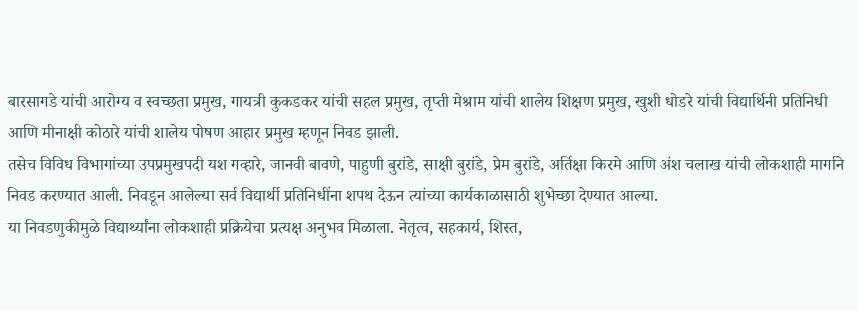बारसागडे यांची आरोग्य व स्वच्छता प्रमुख, गायत्री कुकडकर यांची सहल प्रमुख, तृप्ती मेश्राम यांची शालेय शिक्षण प्रमुख, खुशी धोडरे यांची विद्यार्थिनी प्रतिनिधी आणि मीनाक्षी कोठारे यांची शालेय पोषण आहार प्रमुख म्हणून निवड झाली.
तसेच विविध विभागांच्या उपप्रमुखपदी यश गव्हारे, जानवी बावणे, पाहुणी बुरांडे, साक्षी बुरांडे, प्रेम बुरांडे, अर्तिक्षा किरमे आणि अंश चलाख यांची लोकशाही मार्गाने निवड करण्यात आली. निवडून आलेल्या सर्व विद्यार्थी प्रतिनिधींना शपथ देऊन त्यांच्या कार्यकाळासाठी शुभेच्छा देण्यात आल्या.
या निवडणुकीमुळे विद्यार्थ्यांना लोकशाही प्रक्रियेचा प्रत्यक्ष अनुभव मिळाला. नेतृत्व, सहकार्य, शिस्त,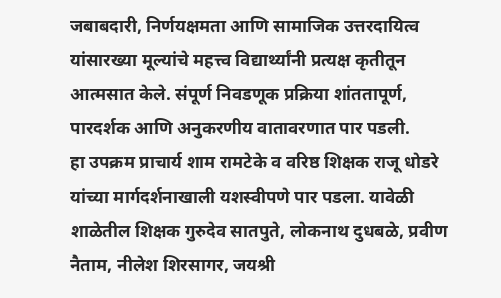जबाबदारी, निर्णयक्षमता आणि सामाजिक उत्तरदायित्व यांसारख्या मूल्यांचे महत्त्व विद्यार्थ्यांनी प्रत्यक्ष कृतीतून आत्मसात केले. संपूर्ण निवडणूक प्रक्रिया शांततापूर्ण, पारदर्शक आणि अनुकरणीय वातावरणात पार पडली.
हा उपक्रम प्राचार्य शाम रामटेके व वरिष्ठ शिक्षक राजू धोडरे यांच्या मार्गदर्शनाखाली यशस्वीपणे पार पडला. यावेळी शाळेतील शिक्षक गुरुदेव सातपुते, लोकनाथ दुधबळे, प्रवीण नैताम, नीलेश शिरसागर, जयश्री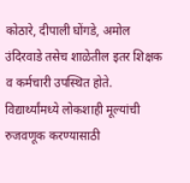कोठारे, दीपाली घोंगडे, अमोल उंदिरवाडे तसेच शाळेतील इतर शिक्षक व कर्मचारी उपस्थित होते.
विद्यार्थ्यांमध्ये लोकशाही मूल्यांची रुजवणूक करण्यासाठी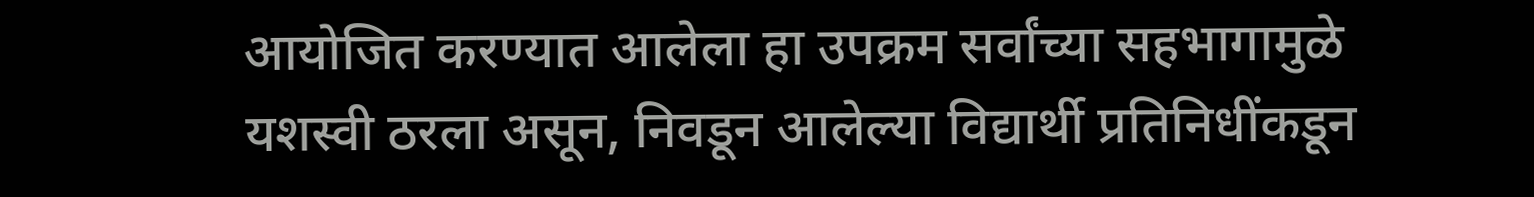आयोजित करण्यात आलेला हा उपक्रम सर्वांच्या सहभागामुळे यशस्वी ठरला असून, निवडून आलेल्या विद्यार्थी प्रतिनिधींकडून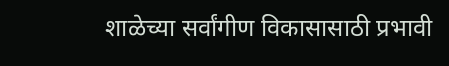शाळेच्या सर्वांगीण विकासासाठी प्रभावी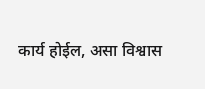कार्य होईल, असा विश्वास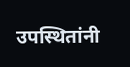उपस्थितांनी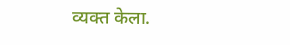व्यक्त केला.